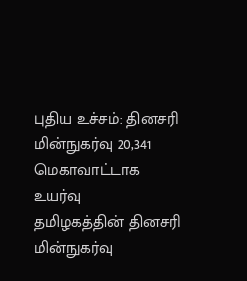புதிய உச்சம்: தினசரி மின்நுகர்வு 20,341 மெகாவாட்டாக உயர்வு
தமிழகத்தின் தினசரி மின்நுகர்வு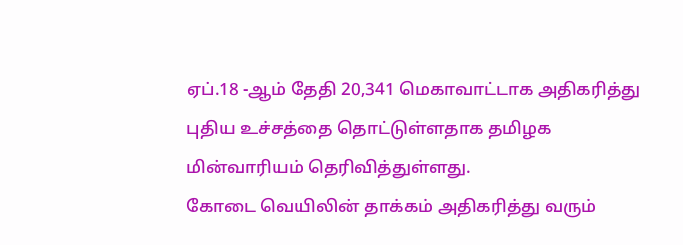ஏப்.18 -ஆம் தேதி 20,341 மெகாவாட்டாக அதிகரித்து புதிய உச்சத்தை தொட்டுள்ளதாக தமிழக மின்வாரியம் தெரிவித்துள்ளது.
கோடை வெயிலின் தாக்கம் அதிகரித்து வரும்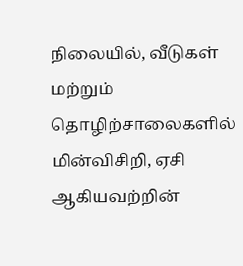நிலையில், வீடுகள் மற்றும் தொழிற்சாலைகளில் மின்விசிறி, ஏசி ஆகியவற்றின்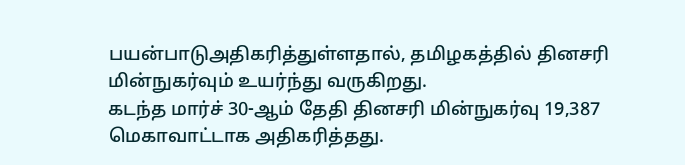பயன்பாடுஅதிகரித்துள்ளதால், தமிழகத்தில் தினசரி மின்நுகர்வும் உயர்ந்து வருகிறது.
கடந்த மார்ச் 30-ஆம் தேதி தினசரி மின்நுகர்வு 19,387 மெகாவாட்டாக அதிகரித்தது.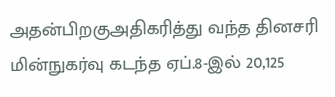அதன்பிறகுஅதிகரித்து வந்த தினசரி மின்நுகர்வு கடந்த ஏப்.8-இல் 20,125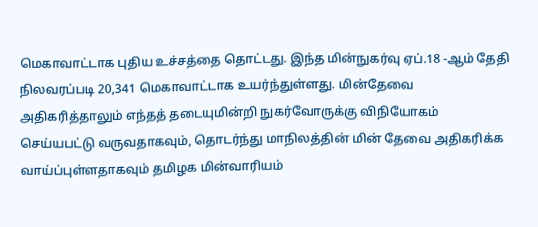மெகாவாட்டாக புதிய உச்சத்தை தொட்டது. இந்த மின்நுகர்வு ஏப்.18 -ஆம் தேதி நிலவரப்படி 20,341 மெகாவாட்டாக உயர்ந்துள்ளது. மின்தேவை அதிகரித்தாலும் எந்தத் தடையுமின்றி நுகர்வோருக்கு விநியோகம் செய்யபட்டு வருவதாகவும், தொடர்ந்து மாநிலத்தின் மின் தேவை அதிகரிக்க வாய்ப்புள்ளதாகவும் தமிழக மின்வாரியம்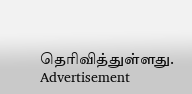தெரிவித்துள்ளது.
Advertisement